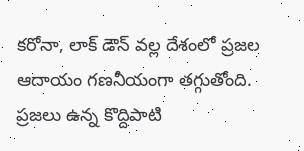కరోనా, లాక్ డౌన్ వల్ల దేశంలో ప్రజల ఆదాయం గణనీయంగా తగ్గుతోంది. ప్రజలు ఉన్న కొద్దిపాటి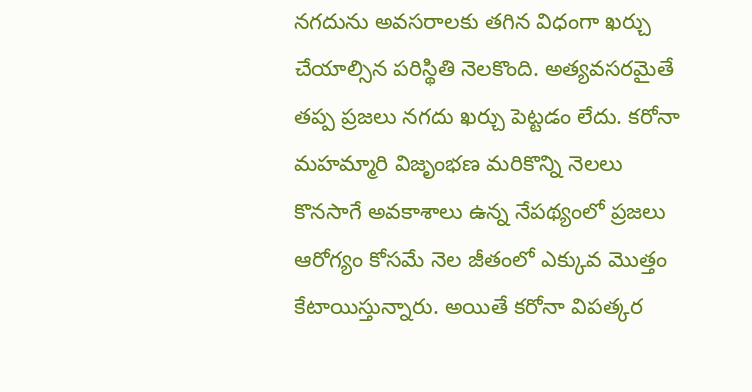నగదును అవసరాలకు తగిన విధంగా ఖర్చు చేయాల్సిన పరిస్థితి నెలకొంది. అత్యవసరమైతే తప్ప ప్రజలు నగదు ఖర్చు పెట్టడం లేదు. కరోనా మహమ్మారి విజృంభణ మరికొన్ని నెలలు కొనసాగే అవకాశాలు ఉన్న నేపథ్యంలో ప్రజలు ఆరోగ్యం కోసమే నెల జీతంలో ఎక్కువ మొత్తం కేటాయిస్తున్నారు. అయితే కరోనా విపత్కర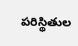పరిస్థితుల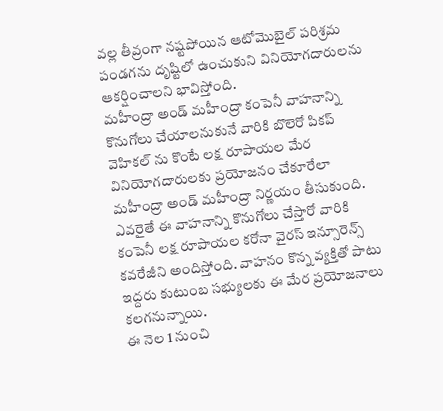వల్ల తీవ్రంగా నష్టపోయిన ఆటోమొబైల్ పరిశ్రమ పండగను దృష్టిలో ఉంచుకుని వినియోగదారులను ఆకర్షించాలని భావిస్తోంది.
మహీంద్రా అండ్ మహీంద్రా కంపెనీ వాహనాన్ని కొనుగోలు చేయాలనుకునే వారికి బొలెరో పికప్ వెహికల్ ను కొంటే లక్ష రూపాయల మేర వినియోగదారులకు ప్రయోజనం చేకూరేలా మహీంద్రా అండ్ మహీంద్రా నిర్ణయం తీసుకుంది. ఎవరైతే ఈ వాహనాన్ని కొనుగోలు చేస్తారో వారికి కంపెనీ లక్ష రూపాయల కరోనా వైరస్ ఇన్సూరెన్స్ కవరేజీని అందిస్తోంది. వాహనం కొన్న వ్యక్తితో పాటు ఇద్దరు కుటుంబ సభ్యులకు ఈ మేర ప్రయోజనాలు కలగనున్నాయి.
ఈ నెల 1 నుంచి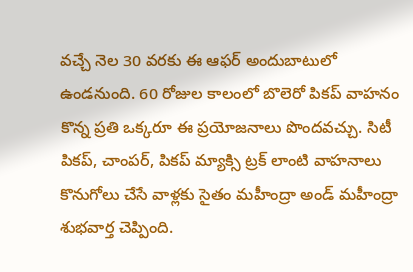వచ్చే నెల 30 వరకు ఈ ఆఫర్ అందుబాటులో ఉండనుంది. 60 రోజుల కాలంలో బొలెరో పికప్ వాహనం కొన్న ప్రతి ఒక్కరూ ఈ ప్రయోజనాలు పొందవచ్చు. సిటీ పికప్, చాంపర్, పికప్ మ్యాక్సి ట్రక్ లాంటి వాహనాలు కొనుగోలు చేసే వాళ్లకు సైతం మహీంద్రా అండ్ మహీంద్రా శుభవార్త చెప్పింది.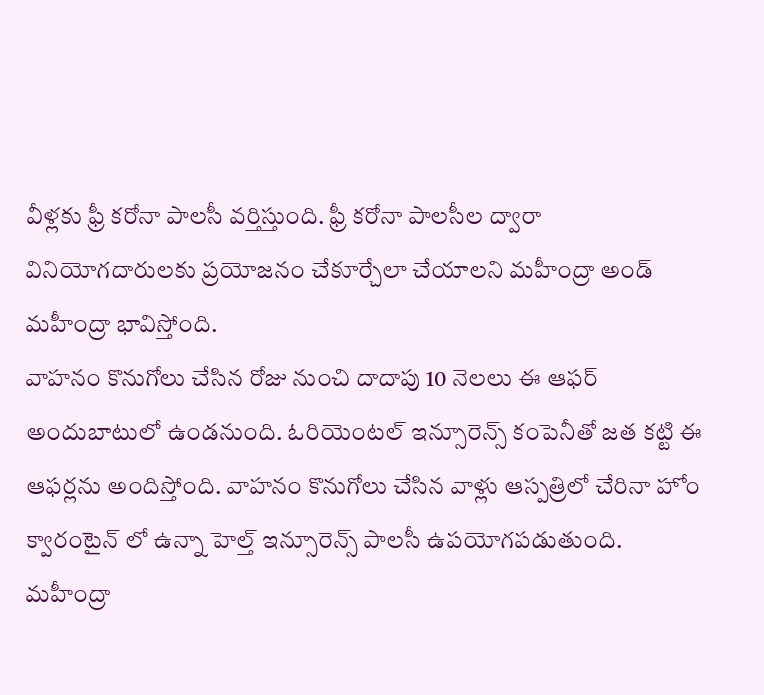వీళ్లకు ఫ్రీ కరోనా పాలసీ వర్తిస్తుంది. ఫ్రీ కరోనా పాలసీల ద్వారా వినియోగదారులకు ప్రయోజనం చేకూర్చేలా చేయాలని మహీంద్రా అండ్ మహీంద్రా భావిస్తోంది.
వాహనం కొనుగోలు చేసిన రోజు నుంచి దాదాపు 10 నెలలు ఈ ఆఫర్ అందుబాటులో ఉండనుంది. ఓరియెంటల్ ఇన్సూరెన్స్ కంపెనీతో జత కట్టి ఈ ఆఫర్లను అందిస్తోంది. వాహనం కొనుగోలు చేసిన వాళ్లు ఆస్పత్రిలో చేరినా హోం క్వారంటైన్ లో ఉన్నా హెల్త్ ఇన్సూరెన్స్ పాలసీ ఉపయోగపడుతుంది. మహీంద్రా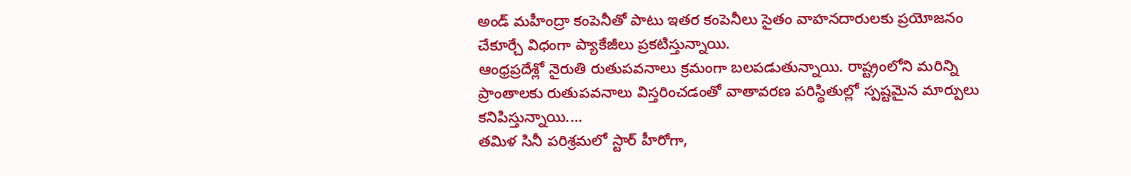అండ్ మహీంద్రా కంపెనీతో పాటు ఇతర కంపెనీలు సైతం వాహనదారులకు ప్రయోజనం చేకూర్చే విధంగా ప్యాకేజీలు ప్రకటిస్తున్నాయి.
ఆంధ్రప్రదేశ్లో నైరుతి రుతుపవనాలు క్రమంగా బలపడుతున్నాయి. రాష్ట్రంలోని మరిన్ని ప్రాంతాలకు రుతుపవనాలు విస్తరించడంతో వాతావరణ పరిస్థితుల్లో స్పష్టమైన మార్పులు కనిపిస్తున్నాయి.…
తమిళ సినీ పరిశ్రమలో స్టార్ హీరోగా,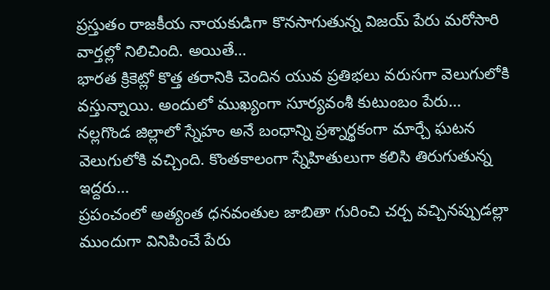ప్రస్తుతం రాజకీయ నాయకుడిగా కొనసాగుతున్న విజయ్ పేరు మరోసారి వార్తల్లో నిలిచింది. అయితే…
భారత క్రికెట్లో కొత్త తరానికి చెందిన యువ ప్రతిభలు వరుసగా వెలుగులోకి వస్తున్నాయి. అందులో ముఖ్యంగా సూర్యవంశీ కుటుంబం పేరు…
నల్లగొండ జిల్లాలో స్నేహం అనే బంధాన్ని ప్రశ్నార్థకంగా మార్చే ఘటన వెలుగులోకి వచ్చింది. కొంతకాలంగా స్నేహితులుగా కలిసి తిరుగుతున్న ఇద్దరు…
ప్రపంచంలో అత్యంత ధనవంతుల జాబితా గురించి చర్చ వచ్చినప్పుడల్లా ముందుగా వినిపించే పేరు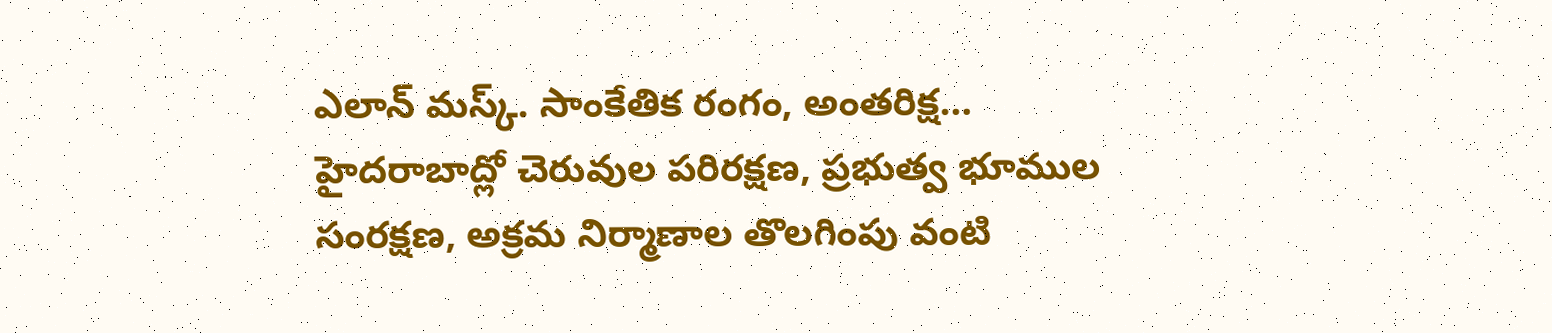ఎలాన్ మస్క్. సాంకేతిక రంగం, అంతరిక్ష…
హైదరాబాద్లో చెరువుల పరిరక్షణ, ప్రభుత్వ భూముల సంరక్షణ, అక్రమ నిర్మాణాల తొలగింపు వంటి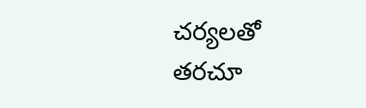చర్యలతో తరచూ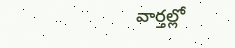వార్తల్లో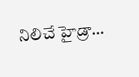నిలిచే హైడ్రా…